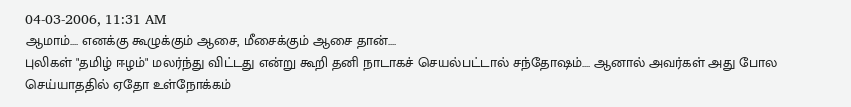04-03-2006, 11:31 AM
ஆமாம்.... எனக்கு கூழுக்கும் ஆசை, மீசைக்கும் ஆசை தான்....
புலிகள் "தமிழ் ஈழம்" மலர்ந்து விட்டது என்று கூறி தனி நாடாகச் செயல்பட்டால் சந்தோஷம்.... ஆனால் அவர்கள் அது போல செய்யாததில் ஏதோ உள்நோக்கம்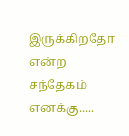இருக்கிறதோ என்ற சந்தேகம் எனக்கு.....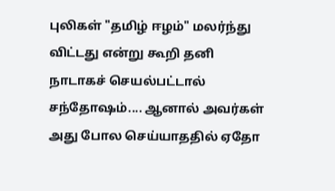புலிகள் "தமிழ் ஈழம்" மலர்ந்து விட்டது என்று கூறி தனி நாடாகச் செயல்பட்டால் சந்தோஷம்.... ஆனால் அவர்கள் அது போல செய்யாததில் ஏதோ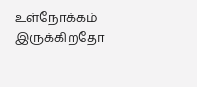உள்நோக்கம் இருக்கிறதோ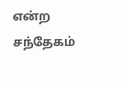என்ற சந்தேகம்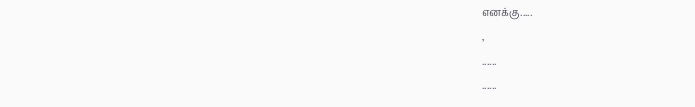எனக்கு.....
,
......
......